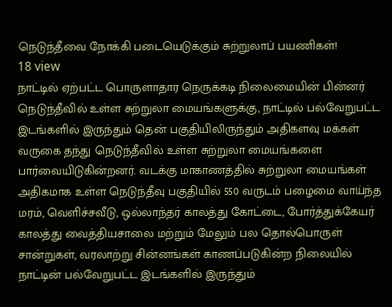நெடுந்தீவை நோக்கி படையெடுக்கும் சுற்றுலாப் பயணிகள்!
18 view
நாட்டில் ஏற்பட்ட பொருளாதார நெருக்கடி நிலைமையின் பின்னர் நெடுந்தீவில் உள்ள சுற்றுலா மையங்களுக்கு, நாட்டில் பல்வேறுபட்ட இடங்களில் இருந்தும் தென் பகுதியிலிருந்தும் அதிகளவு மக்கள் வருகை தந்து நெடுந்தீவில் உள்ள சுற்றுலா மையங்களை பார்வையிடுகின்றனர். வடக்கு மாகாணத்தில் சுற்றுலா மையங்கள் அதிகமாக உள்ள நெடுந்தீவு பகுதியில் 550 வருடம் பழைமை வாய்ந்த மரம், வெளிச்சவீடு, ஒல்லாந்தர் காலத்து கோட்டை, போர்த்துக்கேயர் காலத்து வைத்தியசாலை மற்றும் மேலும் பல தொல்பொருள் சான்றுகள், வரலாற்று சின்னங்கள் காணப்படுகின்ற நிலையில் நாட்டின் பல்வேறுபட்ட இடங்களில் இருந்தும்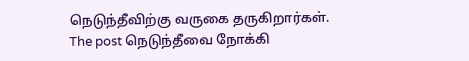நெடுந்தீவிற்கு வருகை தருகிறார்கள்.
The post நெடுந்தீவை நோக்கி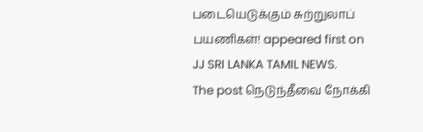படையெடுக்கும் சுற்றுலாப் பயணிகள்! appeared first on JJ SRI LANKA TAMIL NEWS.
The post நெடுந்தீவை நோக்கி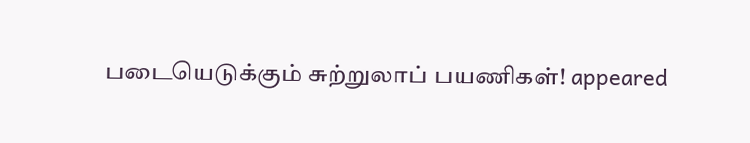படையெடுக்கும் சுற்றுலாப் பயணிகள்! appeared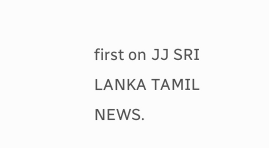first on JJ SRI LANKA TAMIL NEWS.